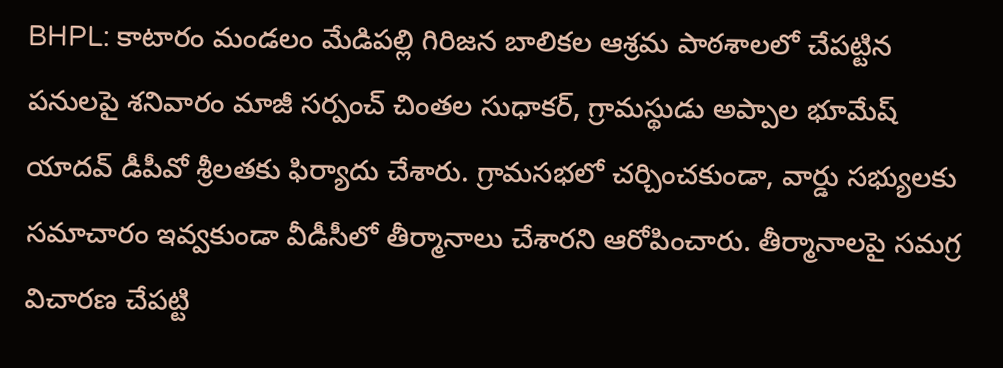BHPL: కాటారం మండలం మేడిపల్లి గిరిజన బాలికల ఆశ్రమ పాఠశాలలో చేపట్టిన పనులపై శనివారం మాజీ సర్పంచ్ చింతల సుధాకర్, గ్రామస్థుడు అప్పాల భూమేష్ యాదవ్ డీపీవో శ్రీలతకు ఫిర్యాదు చేశారు. గ్రామసభలో చర్చించకుండా, వార్డు సభ్యులకు సమాచారం ఇవ్వకుండా వీడీసీలో తీర్మానాలు చేశారని ఆరోపించారు. తీర్మానాలపై సమగ్ర విచారణ చేపట్టి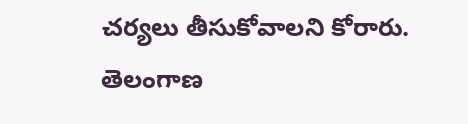చర్యలు తీసుకోవాలని కోరారు.
తెలంగాణ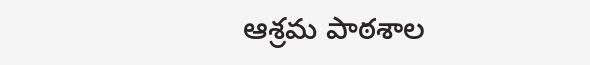ఆశ్రమ పాఠశాల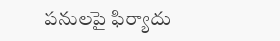పనులపై ఫిర్యాదు